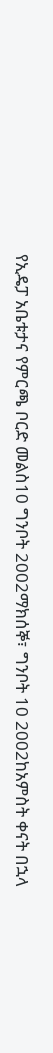የኢዴፓ አቤቱታና የምርጫ ቦርድ መልስ10 ግንቦት 2002ማክሰኞ፣ ግንቦት 10 2002ከአምስት ቀናት በኋላ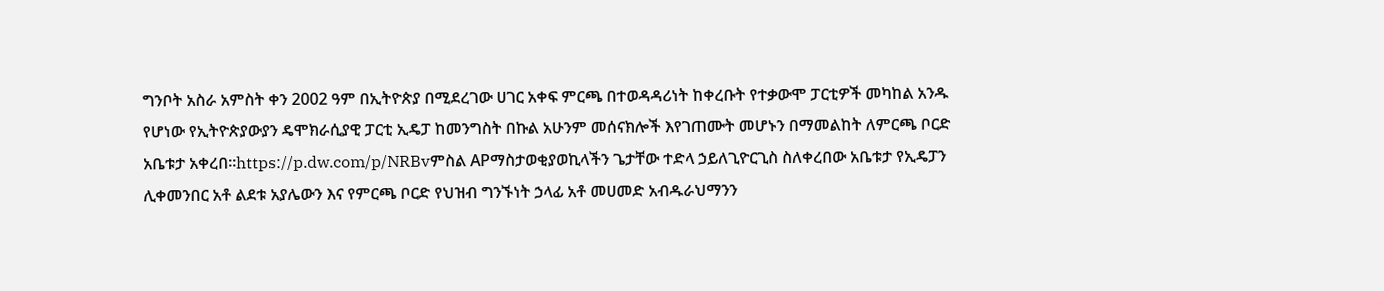ግንቦት አስራ አምስት ቀን 2002 ዓም በኢትዮጵያ በሚደረገው ሀገር አቀፍ ምርጫ በተወዳዳሪነት ከቀረቡት የተቃውሞ ፓርቲዎች መካከል አንዱ የሆነው የኢትዮጵያውያን ዴሞክራሲያዊ ፓርቲ ኢዴፓ ከመንግስት በኩል አሁንም መሰናክሎች እየገጠሙት መሆኑን በማመልከት ለምርጫ ቦርድ አቤቱታ አቀረበ።https://p.dw.com/p/NRBvምስል APማስታወቂያወኪላችን ጌታቸው ተድላ ኃይለጊዮርጊስ ስለቀረበው አቤቱታ የኢዴፓን ሊቀመንበር አቶ ልደቱ አያሌውን እና የምርጫ ቦርድ የህዝብ ግንኙነት ኃላፊ አቶ መሀመድ አብዱራህማንን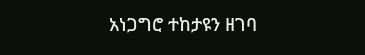አነጋግሮ ተከታዩን ዘገባ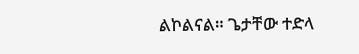ልኮልናል። ጌታቸው ተድላ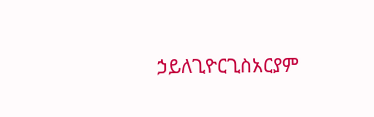ኃይለጊዮርጊስአርያም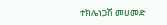ተክሌነጋሽ መሀመድ